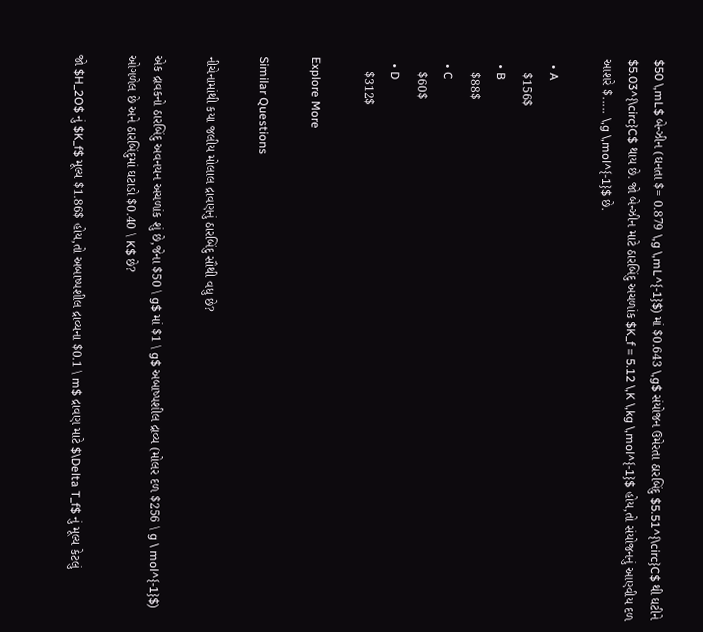$50 \,mL$ બેન્ઝીન (ઘનતા $= 0.879 \,g \,mL^{-1}$) માં $0.643 \,g$ સંયોજન ઉમેરતા ઠારબિંદુ $5.51^{\circ}C$ થી ઘટીને $5.03^{\circ}C$ થાય છે. જો બેન્ઝીન માટે ઠારબિંદુ અચળાંક $K_f = 5.12 \,K \,kg \,mol^{-1}$ હોય,તો સંયોજનનું આણ્વીય દળ આશરે $..... \,g \,mol^{-1}$ છે.

  • A
    $156$
  • B
    $88$
  • C
    $60$
  • D
    $312$

Explore More

Similar Questions

નીચેનામાંથી કયા જલીય મોલાલ દ્રાવણનું ઠારબિંદુ સૌથી વધુ છે?

એક દ્રાવકનો ઠારબિંદુ અવનયન અચળાંક શું છે,જેના $50 \ g$ માં $1 \ g$ અબાષ્પશીલ દ્રાવ્ય (મોલર દળ $256 \ g \ mol^{-1}$) ઓગળેલ છે અને ઠારબિંદુમાં ઘટાડો $0.40 \ K$ છે?

જો $H_2O$ નું $K_f$ મૂલ્ય $1.86$ હોય,તો અબાષ્પશીલ દ્રાવ્યના $0.1 \ m$ દ્રાવણ માટે $\Delta T_f$ નું મૂલ્ય કેટલું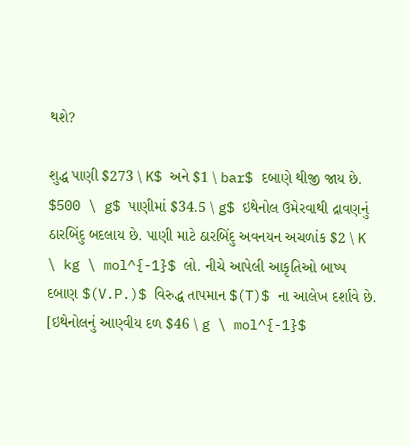થશે?

શુદ્ધ પાણી $273 \ K$ અને $1 \ bar$ દબાણે થીજી જાય છે. $500 \ g$ પાણીમાં $34.5 \ g$ ઇથેનોલ ઉમેરવાથી દ્રાવણનું ઠારબિંદુ બદલાય છે. પાણી માટે ઠારબિંદુ અવનયન અચળાંક $2 \ K \ kg \ mol^{-1}$ લો. નીચે આપેલી આકૃતિઓ બાષ્પ દબાણ $(V.P.)$ વિરુદ્ધ તાપમાન $(T)$ ના આલેખ દર્શાવે છે. [ઇથેનોલનું આણ્વીય દળ $46 \ g \ mol^{-1}$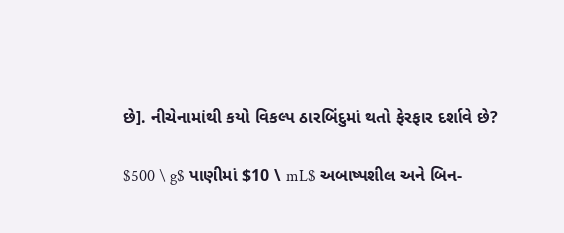છે]. નીચેનામાંથી કયો વિકલ્પ ઠારબિંદુમાં થતો ફેરફાર દર્શાવે છે?

$500 \ g$ પાણીમાં $10 \ mL$ અબાષ્પશીલ અને બિન-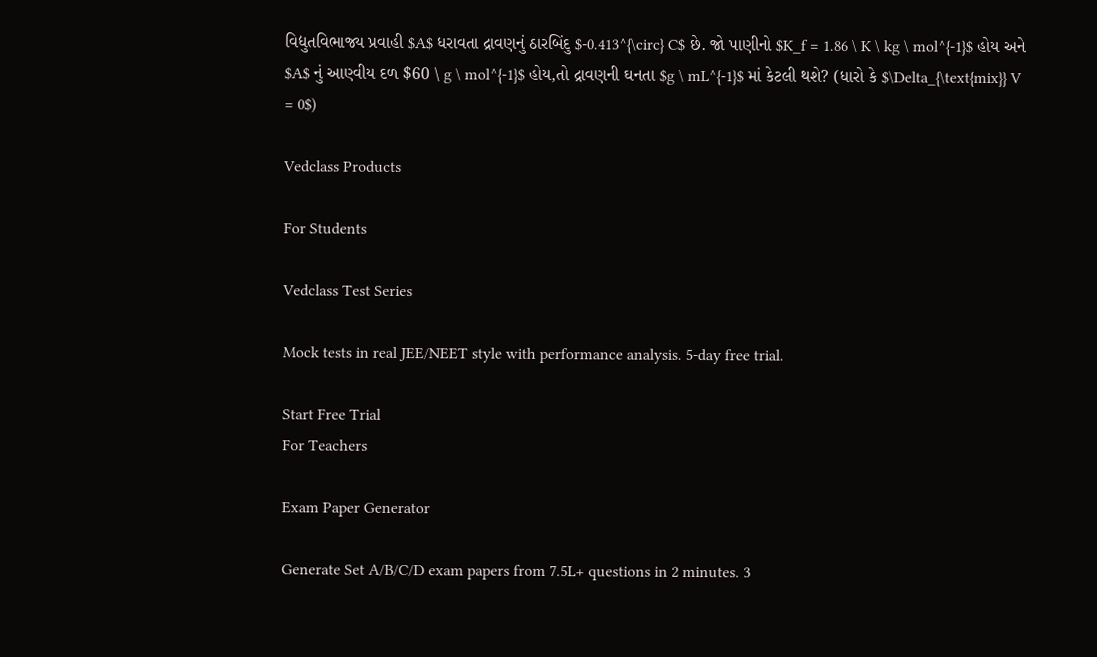વિદ્યુતવિભાજ્ય પ્રવાહી $A$ ધરાવતા દ્રાવણનું ઠારબિંદુ $-0.413^{\circ} C$ છે. જો પાણીનો $K_f = 1.86 \ K \ kg \ mol^{-1}$ હોય અને $A$ નું આણ્વીય દળ $60 \ g \ mol^{-1}$ હોય,તો દ્રાવણની ઘનતા $g \ mL^{-1}$ માં કેટલી થશે? (ધારો કે $\Delta_{\text{mix}} V = 0$)

Vedclass Products

For Students

Vedclass Test Series

Mock tests in real JEE/NEET style with performance analysis. 5-day free trial.

Start Free Trial
For Teachers

Exam Paper Generator

Generate Set A/B/C/D exam papers from 7.5L+ questions in 2 minutes. 3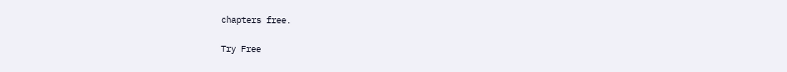chapters free.

Try Free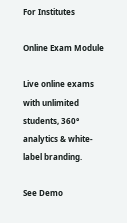For Institutes

Online Exam Module

Live online exams with unlimited students, 360° analytics & white-label branding.

See Demo